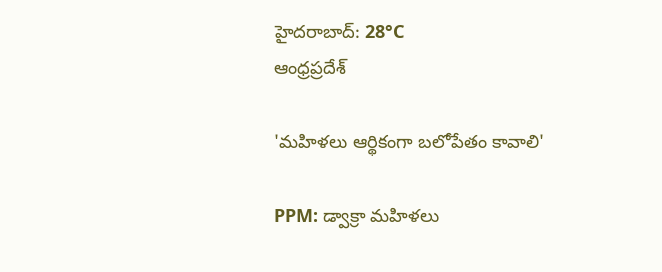హైదరాబాద్: 28°C
ఆంధ్రప్రదేశ్

'మహిళలు ఆర్థికంగా బలోపేతం కావాలి'

PPM: డ్వాక్రా మహిళలు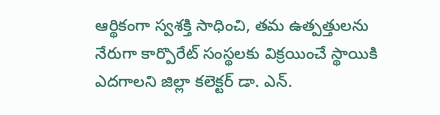ఆర్థికంగా స్వశక్తి సాధించి, తమ ఉత్పత్తులను నేరుగా కార్పొరేట్ సంస్థలకు విక్రయించే స్థాయికి ఎదగాలని జిల్లా కలెక్టర్ డా. ఎన్.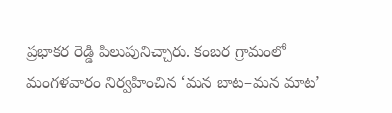ప్రభాకర రెడ్డి పిలుపునిచ్చారు. కంబర గ్రామంలో మంగళవారం నిర్వహించిన ‘మన బాట–మన మాట’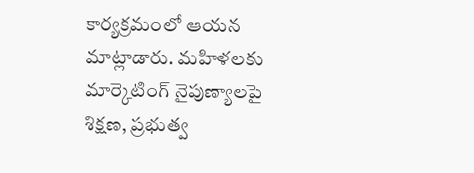కార్యక్రమంలో ఆయన మాట్లాడారు. మహిళలకు మార్కెటింగ్ నైపుణ్యాలపై శిక్షణ, ప్రభుత్వ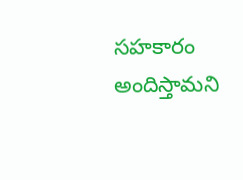సహకారం అందిస్తామని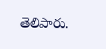తెలిపారు.